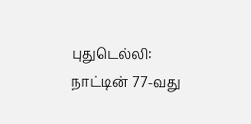புதுடெல்லி: நாட்டின் 77-வது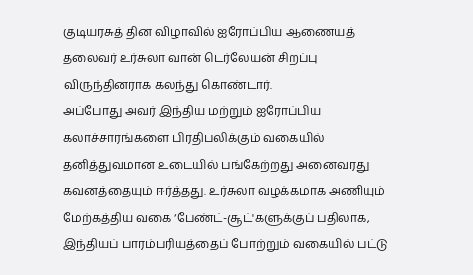குடியரசுத் தின விழாவில் ஐரோப்பிய ஆணையத் தலைவர் உர்சுலா வான் டெர்லேயன் சிறப்பு விருந்தினராக கலந்து கொண்டார்.
அப்போது அவர் இந்திய மற்றும் ஐரோப்பிய கலாச்சாரங்களை பிரதிபலிக்கும் வகையில் தனித்துவமான உடையில் பங்கேற்றது அனைவரது கவனத்தையும் ஈர்த்தது. உர்சுலா வழக்கமாக அணியும் மேற்கத்திய வகை ‘பேண்ட்-சூட்'களுக்குப் பதிலாக, இந்தியப் பாரம்பரியத்தைப் போற்றும் வகையில் பட்டு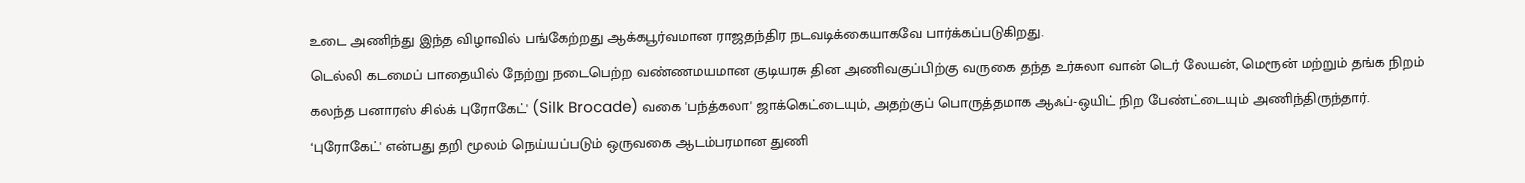உடை அணிந்து இந்த விழாவில் பங்கேற்றது ஆக்கபூர்வமான ராஜதந்திர நடவடிக்கையாகவே பார்க்கப்படுகிறது.
டெல்லி கடமைப் பாதையில் நேற்று நடைபெற்ற வண்ணமயமான குடியரசு தின அணிவகுப்பிற்கு வருகை தந்த உர்சுலா வான் டெர் லேயன், மெரூன் மற்றும் தங்க நிறம் கலந்த பனாரஸ் சில்க் புரோகேட்' (Silk Brocade) வகை 'பந்த்கலா' ஜாக்கெட்டையும், அதற்குப் பொருத்தமாக ஆஃப்-ஒயிட் நிற பேண்ட்டையும் அணிந்திருந்தார்.
‘புரோகேட்' என்பது தறி மூலம் நெய்யப்படும் ஒருவகை ஆடம்பரமான துணி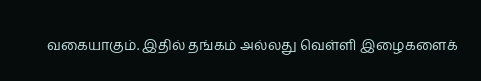வகையாகும். இதில் தங்கம் அல்லது வெள்ளி இழைகளைக்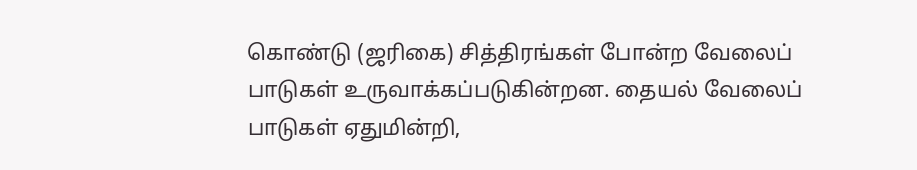கொண்டு (ஜரிகை) சித்திரங்கள் போன்ற வேலைப் பாடுகள் உருவாக்கப்படுகின்றன. தையல் வேலைப் பாடுகள் ஏதுமின்றி,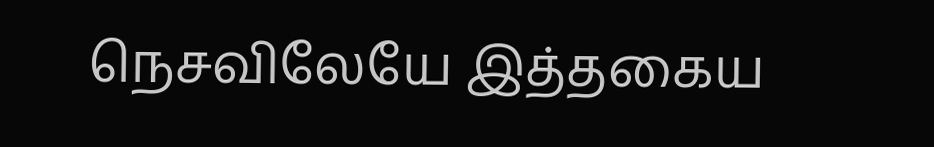நெசவிலேயே இத்தகைய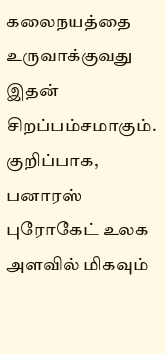கலைநயத்தை உருவாக்குவது இதன் சிறப்பம்சமாகும். குறிப்பாக, பனாரஸ் புரோகேட் உலக அளவில் மிகவும்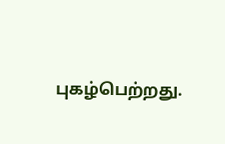புகழ்பெற்றது.